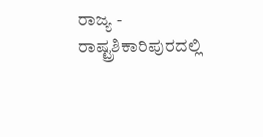ರಾಜ್ಯ - ರಾಷ್ಟ್ರಶಿಕಾರಿಪುರದಲ್ಲಿ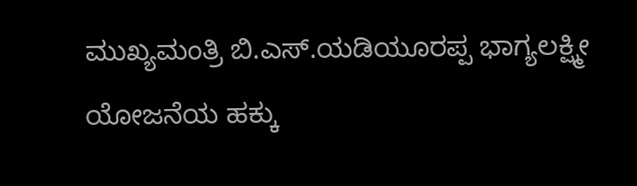ಮುಖ್ಯಮಂತ್ರಿ ಬಿ.ಎಸ್.ಯಡಿಯೂರಪ್ಪ ಭಾಗ್ಯಲಕ್ಷ್ಮೀ ಯೋಜನೆಯ ಹಕ್ಕು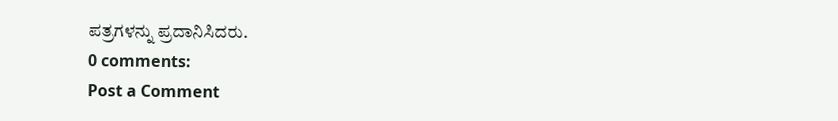ಪತ್ರಗಳನ್ನು ಪ್ರದಾನಿಸಿದರು.
0 comments:
Post a Comment